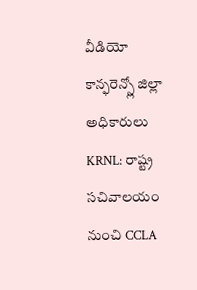వీడియో కాన్ఫరెన్స్లో జిల్లా అధికారులు
KRNL: రాష్ట్ర సచివాలయం నుంచి CCLA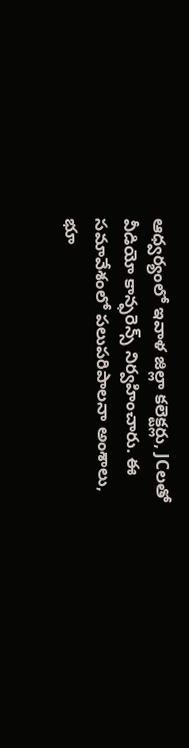ఆధ్వర్యంలో ఇవాళ జిల్లా కలెక్టర్లు, JCలతో వీడియో కాన్ఫరెన్స్ నిర్వహించారు. ఈ సమావేశంలో పలుపరిపాలనా అంశాలు, భూ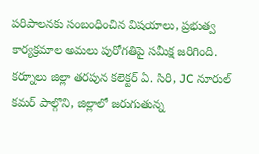పరిపాలనకు సంబంధించిన విషయాలు, ప్రభుత్వ కార్యక్రమాల అమలు పురోగతిపై సమీక్ష జరిగింది. కర్నూలు జిల్లా తరపున కలెక్టర్ ఏ. సిరి, JC నూరుల్ కమర్ పాల్గొని, జిల్లాలో జరుగుతున్న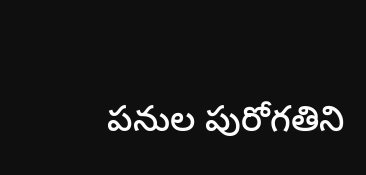పనుల పురోగతిని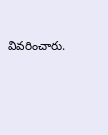వివరించారు.